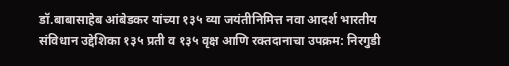डॉ.बाबासाहेब आंबेडकर यांच्या १३५ व्या जयंतीनिमित्त नवा आदर्श भारतीय संविधान उद्देशिका १३५ प्रती व १३५ वृक्ष आणि रक्तदानाचा उपक्रम: निरगुडी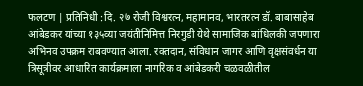फलटण | प्रतिनिधी :दि. २७ रोजी विश्वरत्न, महामानव, भारतरत्न डॉ. बाबासाहेब आंबेडकर यांच्या १३५व्या जयंतीनिमित्त निरगुडी येथे सामाजिक बांधिलकी जपणारा अभिनव उपक्रम राबवण्यात आला. रक्तदान, संविधान जागर आणि वृक्षसंवर्धन या त्रिसूत्रीवर आधारित कार्यक्रमाला नागरिक व आंबेडकरी चळवळीतील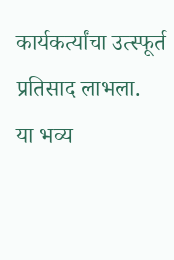कार्यकर्त्यांचा उत्स्फूर्त प्रतिसाद लाभला.
या भव्य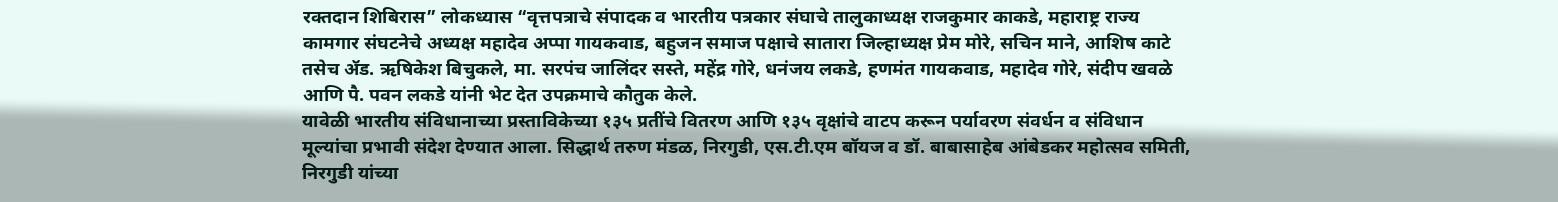रक्तदान शिबिरास” लोकध्यास “वृत्तपत्राचे संपादक व भारतीय पत्रकार संघाचे तालुकाध्यक्ष राजकुमार काकडे, महाराष्ट्र राज्य कामगार संघटनेचे अध्यक्ष महादेव अप्पा गायकवाड, बहुजन समाज पक्षाचे सातारा जिल्हाध्यक्ष प्रेम मोरे, सचिन माने, आशिष काटे तसेच ॲड. ऋषिकेश बिचुकले, मा. सरपंच जालिंदर सस्ते, महेंद्र गोरे, धनंजय लकडे, हणमंत गायकवाड, महादेव गोरे, संदीप खवळे आणि पै. पवन लकडे यांनी भेट देत उपक्रमाचे कौतुक केले.
यावेळी भारतीय संविधानाच्या प्रस्ताविकेच्या १३५ प्रतींचे वितरण आणि १३५ वृक्षांचे वाटप करून पर्यावरण संवर्धन व संविधान मूल्यांचा प्रभावी संदेश देण्यात आला. सिद्धार्थ तरुण मंडळ, निरगुडी, एस.टी.एम बॉयज व डॉ. बाबासाहेब आंबेडकर महोत्सव समिती, निरगुडी यांच्या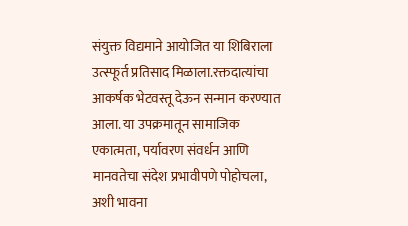संयुक्त विद्यमाने आयोजित या शिबिराला उत्स्फूर्त प्रतिसाद मिळाला.रक्तदात्यांचा आकर्षक भेटवस्तू देऊन सन्मान करण्यात आला. या उपक्रमातून सामाजिक एकात्मता, पर्यावरण संवर्धन आणि मानवतेचा संदेश प्रभावीपणे पोहोचला, अशी भावना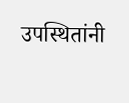उपस्थितांनी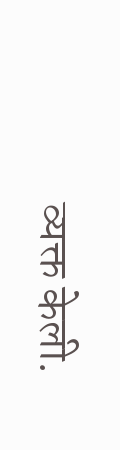व्यक्त केली.